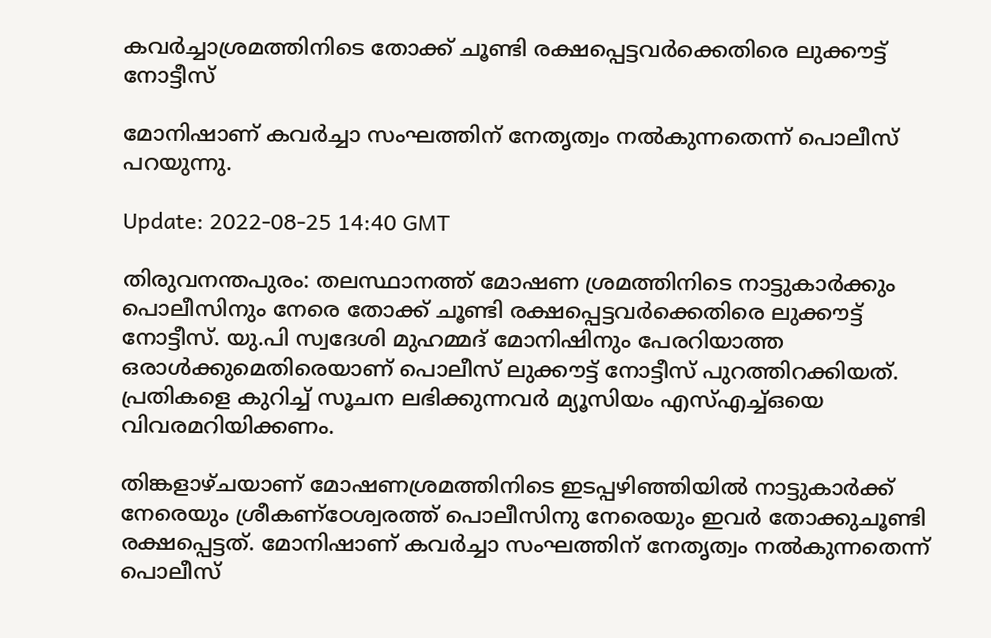കവർച്ചാശ്രമത്തിനിടെ തോക്ക് ചൂണ്ടി രക്ഷപ്പെട്ടവർക്കെതിരെ ലുക്കൗട്ട് നോട്ടീസ്

മോനിഷാണ് കവർച്ചാ സംഘത്തിന് നേതൃത്വം നൽകുന്നതെന്ന് പൊലീസ് പറയുന്നു.

Update: 2022-08-25 14:40 GMT

തിരുവനന്തപുരം: തലസ്ഥാനത്ത് മോഷണ ശ്രമത്തിനിടെ നാട്ടുകാര്‍ക്കും പൊലീസിനും നേരെ തോക്ക് ചൂണ്ടി രക്ഷപ്പെട്ടവര്‍ക്കെതിരെ ലുക്കൗട്ട് നോട്ടീസ്. യു.പി സ്വദേശി മുഹമ്മദ് മോനിഷിനും പേരറിയാത്ത ഒരാൾക്കുമെതിരെയാണ് പൊലീസ് ലുക്കൗട്ട് നോട്ടീസ് പുറത്തിറക്കിയത്. പ്രതികളെ കുറിച്ച് സൂചന ലഭിക്കുന്നവർ മ്യൂസിയം എസ്എച്ച്ഒയെ വിവരമറിയിക്കണം.

തിങ്കളാഴ്ചയാണ് മോഷണശ്രമത്തിനിടെ ഇടപ്പഴിഞ്ഞിയിൽ നാട്ടുകാർക്ക് നേരെയും ശ്രീകണ്‌ഠേശ്വരത്ത് പൊലീസിനു നേരെയും ഇവർ തോക്കുചൂണ്ടി രക്ഷപ്പെട്ടത്. മോനിഷാണ് കവർച്ചാ സംഘത്തിന് നേതൃത്വം നൽകുന്നതെന്ന് പൊലീസ്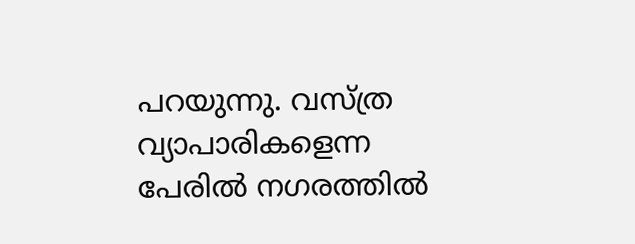പറയുന്നു. വസ്ത്ര വ്യാപാരികളെന്ന പേരില്‍ നഗരത്തില്‍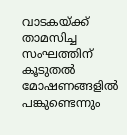വാടകയ്ക്ക് താമസിച്ച സംഘത്തിന് കൂടുതല്‍ മോഷണങ്ങളില്‍ പങ്കുണ്ടെന്നും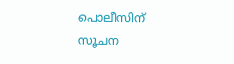പൊലീസിന് സൂചന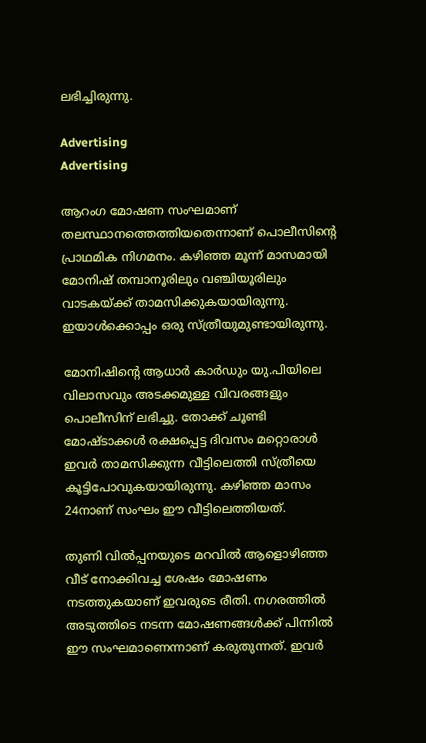ലഭിച്ചിരുന്നു.

Advertising
Advertising

ആറംഗ മോഷണ സംഘമാണ് തലസ്ഥാനത്തെത്തിയതെന്നാണ് പൊലീസിന്റെ പ്രാഥമിക നിഗമനം. കഴിഞ്ഞ മൂന്ന് മാസമായി മോനിഷ് തമ്പാനൂരിലും വഞ്ചിയൂരിലും വാടകയ്ക്ക് താമസിക്കുകയായിരുന്നു. ഇയാൾക്കൊപ്പം ഒരു സ്ത്രീയുമുണ്ടായിരുന്നു.

മോനിഷിന്റെ ആധാർ കാർഡും യു.പിയിലെ വിലാസവും അടക്കമുള്ള വിവരങ്ങളും പൊലീസിന് ലഭിച്ചു. തോക്ക് ചൂണ്ടി മോഷ്ടാക്കൾ രക്ഷപ്പെട്ട ദിവസം മറ്റൊരാൾ ഇവർ താമസിക്കുന്ന വീട്ടിലെത്തി സ്ത്രീയെ കൂട്ടിപോവുകയായിരുന്നു. കഴിഞ്ഞ മാസം 24നാണ് സംഘം ഈ വീട്ടിലെത്തിയത്.

തുണി വിൽപ്പനയുടെ മറവിൽ ആളൊഴിഞ്ഞ വീട് നോക്കിവച്ച ശേഷം മോഷണം നടത്തുകയാണ് ഇവരുടെ രീതി. നഗരത്തിൽ അടുത്തിടെ നടന്ന മോഷണങ്ങൾക്ക് പിന്നിൽ ഈ സംഘമാണെന്നാണ് കരുതുന്നത്. ഇവർ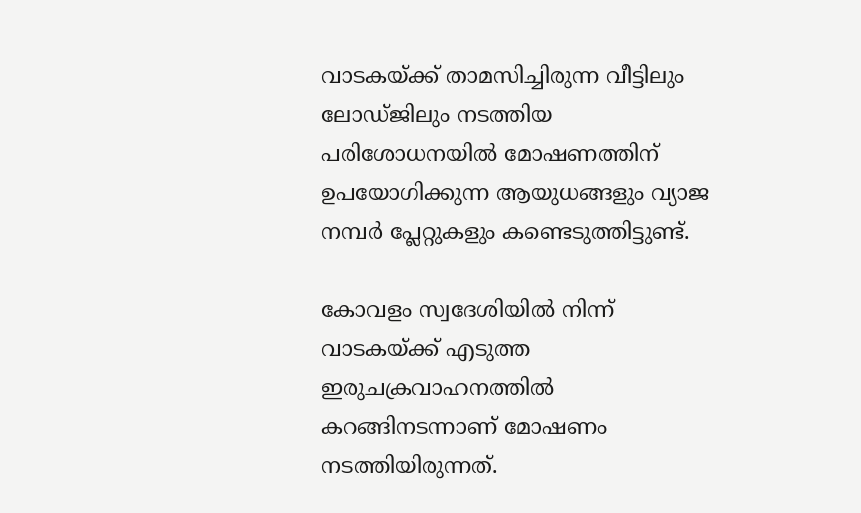വാടകയ്ക്ക് താമസിച്ചിരുന്ന വീട്ടിലും ലോഡ്ജിലും നടത്തിയ പരിശോധനയിൽ മോഷണത്തിന് ഉപയോഗിക്കുന്ന ആയുധങ്ങളും വ്യാജ നമ്പർ പ്ലേറ്റുകളും കണ്ടെടുത്തിട്ടുണ്ട്.

കോവളം സ്വദേശിയിൽ നിന്ന് വാടകയ്ക്ക് എടുത്ത ഇരുചക്രവാഹനത്തിൽ കറങ്ങിനടന്നാണ് മോഷണം നടത്തിയിരുന്നത്.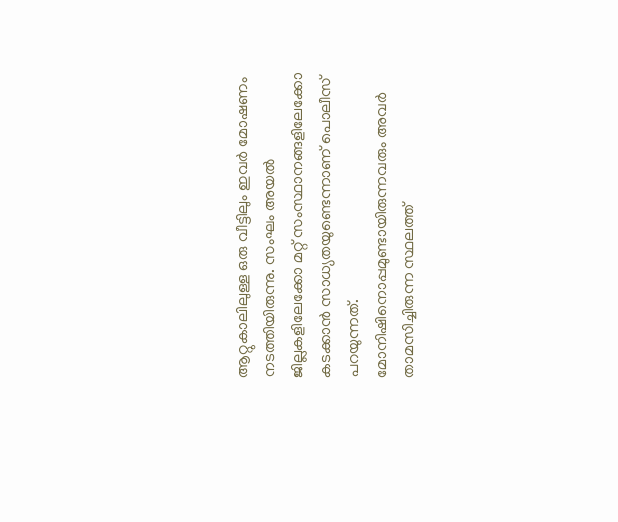ആറ്റുകാലിലുള്ള ഒരു വീട്ടിലും ഇവർ മോഷണം നടത്തിയിരുന്നു. സംഘം അയൽ ജില്ലകളിലേക്കോ മറ്റ് സംസ്ഥാനങ്ങളിലേക്കോ കടക്കാൻ സാധ്യതയുണ്ടെന്നാണ് പൊലീസ് പറയുന്നത്. മോനിഷിനൊപ്പമുണ്ടായിരുന്നവരും അവർ താമസിച്ചിരുന്ന സ്ഥലത്ത്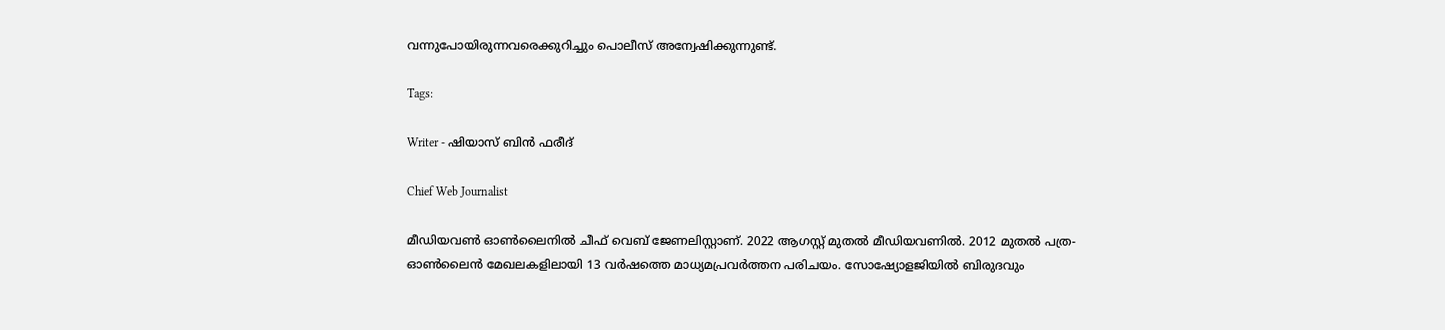വന്നുപോയിരുന്നവരെക്കുറിച്ചും പൊലീസ് അന്വേഷിക്കുന്നുണ്ട്.

Tags:

Writer - ഷിയാസ് ബിന്‍ ഫരീദ്

Chief Web Journalist

മീഡിയവണ്‍ ഓണ്‍ലൈനില്‍ ചീഫ് വെബ് ജേണലിസ്റ്റാണ്. 2022 ആഗസ്റ്റ് മുതല്‍ മീഡിയവണില്‍. 2012 മുതല്‍ പത്ര- ഓണ്‍ലൈന്‍ മേഖലകളിലായി 13 വര്‍ഷത്തെ മാധ്യമപ്രവര്‍ത്തന പരിചയം. സോഷ്യോളജിയില്‍ ബിരുദവും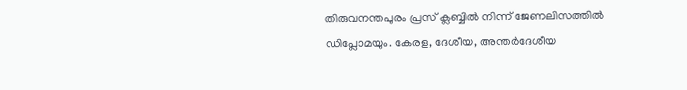തിരുവനന്തപുരം പ്രസ് ക്ലബ്ബില്‍ നിന്ന് ജേണലിസത്തില്‍ ഡിപ്ലോമയും. കേരള, ദേശീയ, അന്തര്‍ദേശീയ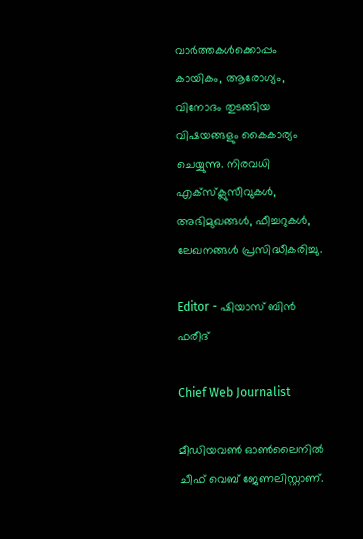വാര്‍ത്തകള്‍ക്കൊപ്പം കായികം, ആരോഗ്യം, വിനോദം തുടങ്ങിയ വിഷയങ്ങളും കൈകാര്യം ചെയ്യുന്നു. നിരവധി എക്സ്ക്ലുസീവുകള്‍, അഭിമുഖങ്ങള്‍, ഫീച്ചറുകള്‍, ലേഖനങ്ങള്‍ പ്രസിദ്ധീകരിച്ചു.

Editor - ഷിയാസ് ബിന്‍ ഫരീദ്

Chief Web Journalist

മീഡിയവണ്‍ ഓണ്‍ലൈനില്‍ ചീഫ് വെബ് ജേണലിസ്റ്റാണ്.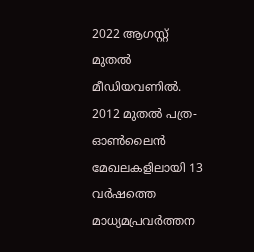2022 ആഗസ്റ്റ് മുതല്‍ മീഡിയവണില്‍. 2012 മുതല്‍ പത്ര- ഓണ്‍ലൈന്‍ മേഖലകളിലായി 13 വര്‍ഷത്തെ മാധ്യമപ്രവര്‍ത്തന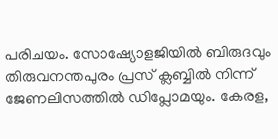പരിചയം. സോഷ്യോളജിയില്‍ ബിരുദവും തിരുവനന്തപുരം പ്രസ് ക്ലബ്ബില്‍ നിന്ന് ജേണലിസത്തില്‍ ഡിപ്ലോമയും. കേരള,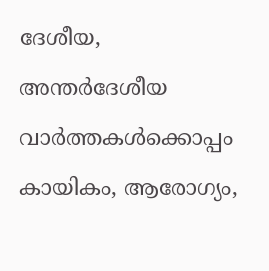ദേശീയ, അന്തര്‍ദേശീയ വാര്‍ത്തകള്‍ക്കൊപ്പം കായികം, ആരോഗ്യം,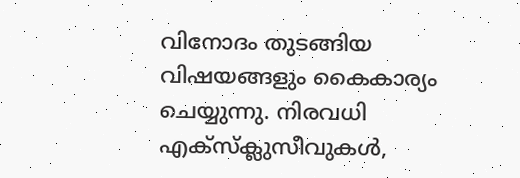വിനോദം തുടങ്ങിയ വിഷയങ്ങളും കൈകാര്യം ചെയ്യുന്നു. നിരവധി എക്സ്ക്ലുസീവുകള്‍,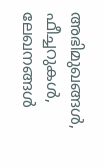അഭിമുഖങ്ങള്‍, ഫീച്ചറുകള്‍, ലേഖനങ്ങള്‍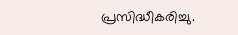പ്രസിദ്ധീകരിച്ചു.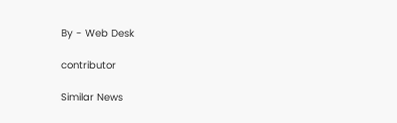By - Web Desk

contributor

Similar News